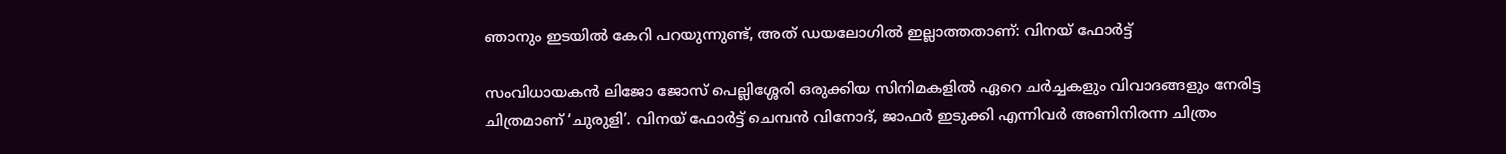ഞാനും ഇടയില്‍ കേറി പറയുന്നുണ്ട്, അത് ഡയലോഗില്‍ ഇല്ലാത്തതാണ്: വിനയ് ഫോര്‍ട്ട്

സംവിധായകന്‍ ലിജോ ജോസ് പെല്ലിശ്ശേരി ഒരുക്കിയ സിനിമകളില്‍ ഏറെ ചര്‍ച്ചകളും വിവാദങ്ങളും നേരിട്ട ചിത്രമാണ് ‘ചുരുളി’. വിനയ് ഫോര്‍ട്ട് ചെമ്പന്‍ വിനോദ്, ജാഫര്‍ ഇടുക്കി എന്നിവര്‍ അണിനിരന്ന ചിത്രം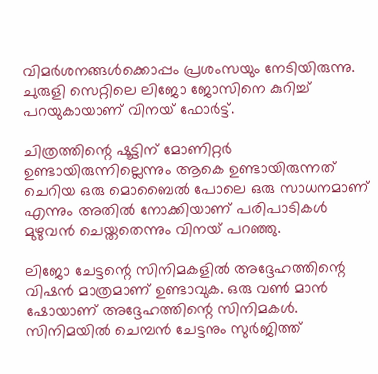വിമര്‍ശനങ്ങള്‍ക്കൊപ്പം പ്രശംസയും നേടിയിരുന്നു. ചുരുളി സെറ്റിലെ ലിജോ ജോസിനെ കുറിച്ച് പറയുകായാണ് വിനയ് ഫോര്‍ട്ട്.

ചിത്രത്തിന്റെ ഷൂട്ടിന് മോണിറ്റര്‍ ഉണ്ടായിരുന്നില്ലെന്നും ആകെ ഉണ്ടായിരുന്നത് ചെറിയ ഒരു മൊബൈല്‍ പോലെ ഒരു സാധനമാണ് എന്നും അതില്‍ നോക്കിയാണ് പരിപാടികള്‍ മുഴുവന്‍ ചെയ്തതെന്നും വിനയ് പറഞ്ഞു.

ലിജോ ചേട്ടന്റെ സിനിമകളില്‍ അദ്ദേഹത്തിന്റെ വിഷന്‍ മാത്രമാണ് ഉണ്ടാവുക. ഒരു വണ്‍ മാന്‍ ഷോയാണ് അദ്ദേഹത്തിന്റെ സിനിമകള്‍. സിനിമയില്‍ ചെമ്പന്‍ ചേട്ടനും സുര്‍ജിത്ത്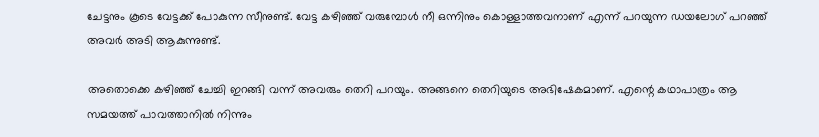ചേട്ടനും കൂടെ വേട്ടക്ക് പോകുന്ന സീനുണ്ട്. വേട്ട കഴിഞ്ഞ് വരുമ്പോള്‍ നീ ഒന്നിനും കൊള്ളാത്തവനാണ് എന്ന് പറയുന്ന ഡയലോഗ് പറഞ്ഞ് അവര്‍ അടി ആകുന്നുണ്ട്.

അതൊക്കെ കഴിഞ്ഞ് ചേച്ചി ഇറങ്ങി വന്ന് അവരും തെറി പറയും. അങ്ങനെ തെറിയുടെ അഭിഷേകമാണ്. എന്റെ കഥാപാത്രം ആ സമയത്ത് പാവത്താനില്‍ നിന്നും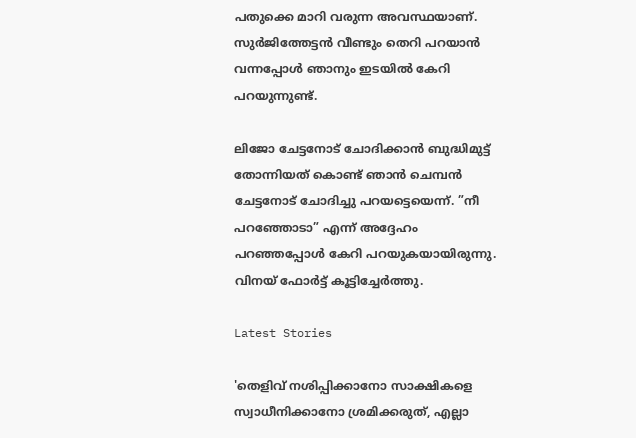പതുക്കെ മാറി വരുന്ന അവസ്ഥയാണ്. സുര്‍ജിത്തേട്ടന്‍ വീണ്ടും തെറി പറയാന്‍ വന്നപ്പോള്‍ ഞാനും ഇടയില്‍ കേറി പറയുന്നുണ്ട്.

ലിജോ ചേട്ടനോട് ചോദിക്കാന്‍ ബുദ്ധിമുട്ട് തോന്നിയത് കൊണ്ട് ഞാന്‍ ചെമ്പന്‍ ചേട്ടനോട് ചോദിച്ചു പറയട്ടെയെന്ന്. ”നീ പറഞ്ഞോടാ” എന്ന് അദ്ദേഹം പറഞ്ഞപ്പോള്‍ കേറി പറയുകയായിരുന്നു. വിനയ് ഫോര്‍ട്ട് കൂട്ടിച്ചേര്‍ത്തു.

Latest Stories

'തെളിവ് നശിപ്പിക്കാനോ സാക്ഷികളെ സ്വാധീനിക്കാനോ ശ്രമിക്കരുത്, എല്ലാ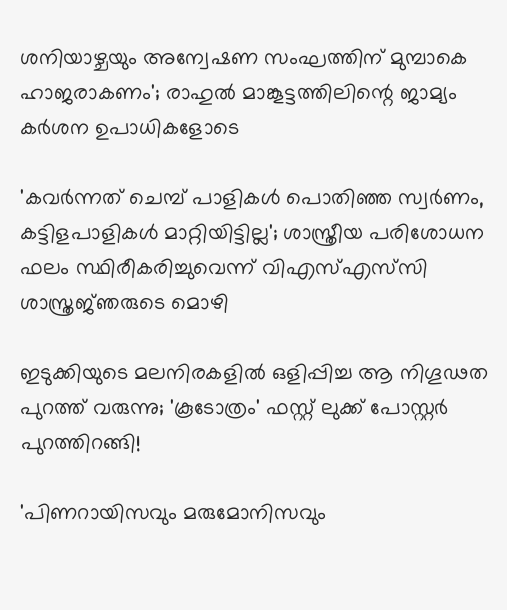ശനിയാഴ്ചയും അന്വേഷണ സംഘത്തിന് മുമ്പാകെ ഹാജരാകണം'; രാഹുൽ മാങ്കൂട്ടത്തിലിന്റെ ജാമ്യം കർശന ഉപാധികളോടെ

'കവർന്നത് ചെമ്പ് പാളികൾ പൊതിഞ്ഞ സ്വർണം, കട്ടിളപാളികൾ മാറ്റിയിട്ടില്ല'; ശാസ്ത്രീയ പരിശോധന ഫലം സ്ഥിരീകരിച്ചുവെന്ന് വിഎസ്എസ്‍സി ശാസ്ത്രജ്‌ഞരുടെ മൊഴി

ഇടുക്കിയുടെ മലനിരകളില്‍ ഒളിപ്പിച്ച ആ നിഗൂഢത പുറത്ത് വരുന്നു; 'കൂടോത്രം' ഫസ്റ്റ് ലുക്ക് പോസ്റ്റര്‍ പുറത്തിറങ്ങി!

'പിണറായിസവും മരുമോനിസവും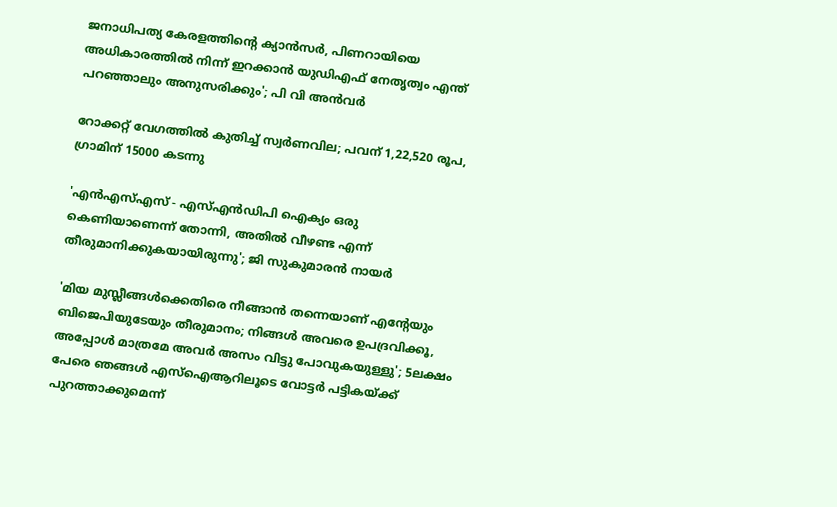ജനാധിപത്യ കേരളത്തിന്റെ ക്യാൻസർ, പിണറായിയെ അധികാരത്തിൽ നിന്ന് ഇറക്കാൻ യുഡിഎഫ് നേതൃത്വം എന്ത്‌ പറഞ്ഞാലും അനുസരിക്കും'; പി വി അൻവർ

റോക്കറ്റ് വേഗത്തിൽ കുതിച്ച് സ്വർണവില; പവന് 1,22,520 രൂപ, ഗ്രാമിന് 15000 കടന്നു

'എന്‍എസ്എസ് - എസ്എന്‍ഡിപി ഐക്യം ഒരു കെണിയാണെന്ന് തോന്നി, അതിൽ വീഴണ്ട എന്ന് തീരുമാനിക്കുകയായിരുന്നു'; ജി സുകുമാരൻ നായർ

'മിയ മുസ്ലീങ്ങള്‍ക്കെതിരെ നീങ്ങാന്‍ തന്നെയാണ് എന്റേയും ബിജെപിയുടേയും തീരുമാനം; നിങ്ങള്‍ അവരെ ഉപദ്രവിക്കൂ, അപ്പോള്‍ മാത്രമേ അവര്‍ അസം വിട്ടു പോവുകയുള്ളു'; 5ലക്ഷം പേരെ ഞങ്ങള്‍ എസ്‌ഐആറിലൂടെ വോട്ടര്‍ പട്ടികയ്ക്ക് പുറത്താക്കുമെന്ന്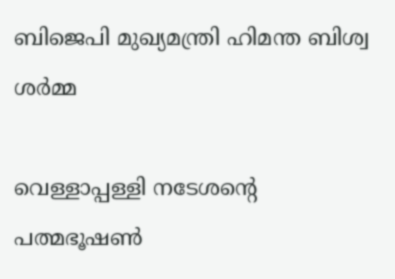ബിജെപി മുഖ്യമന്ത്രി ഹിമന്ത ബിശ്വ ശര്‍മ്മ

വെള്ളാപ്പള്ളി നടേശന്റെ പത്മഭൂഷൺ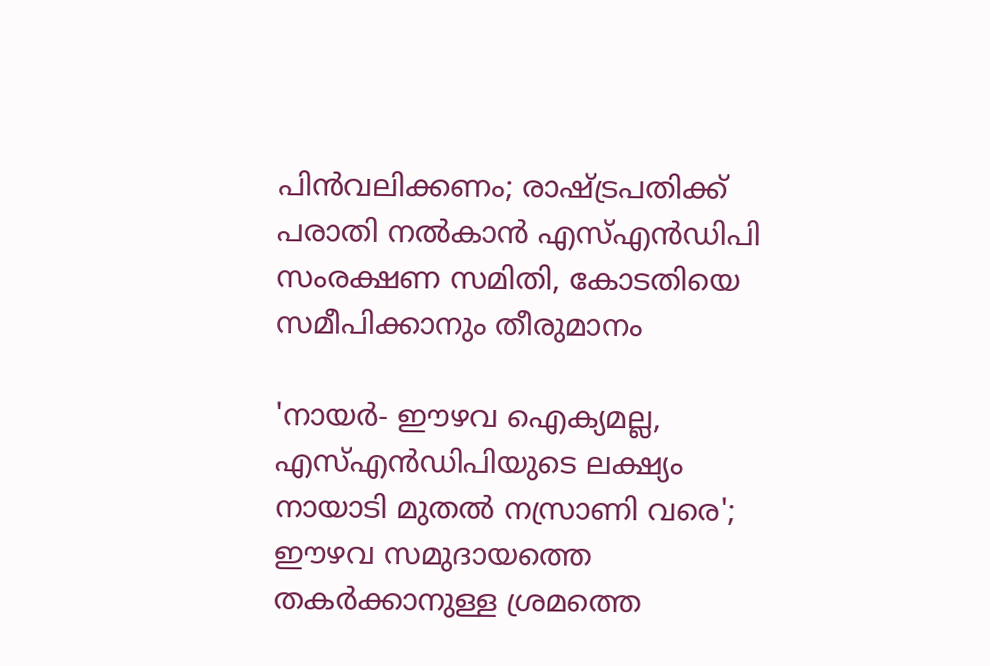പിൻവലിക്കണം; രാഷ്ട്രപതിക്ക് പരാതി നൽകാൻ എസ്എൻഡിപി സംരക്ഷണ സമിതി, കോടതിയെ സമീപിക്കാനും തീരുമാനം

'നായർ- ഈഴവ ഐക്യമല്ല, എസ്എൻഡിപിയുടെ ലക്ഷ്യം നായാടി മുതൽ നസ്രാണി വരെ'; ഈഴവ സമുദായത്തെ തകർക്കാനുള്ള ശ്രമത്തെ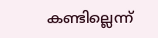കണ്ടില്ലെന്ന്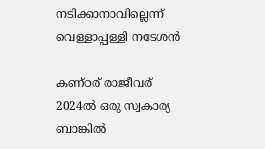നടിക്കാനാവില്ലെന്ന് വെള്ളാപ്പള്ളി നടേശൻ

കണ്ഠര് രാജീവര് 2024ല്‍ ഒരു സ്വകാര്യ ബാങ്കില്‍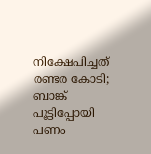നിക്ഷേപിച്ചത് രണ്ടര കോടി; ബാങ്ക് പൂട്ടിപ്പോയി പണം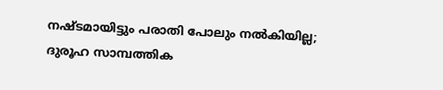നഷ്ടമായിട്ടും പരാതി പോലും നല്‍കിയില്ല; ദുരൂഹ സാമ്പത്തിക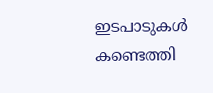ഇടപാടുകള്‍ കണ്ടെത്തി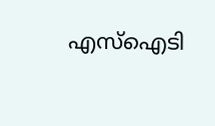എസ്‌ഐടി